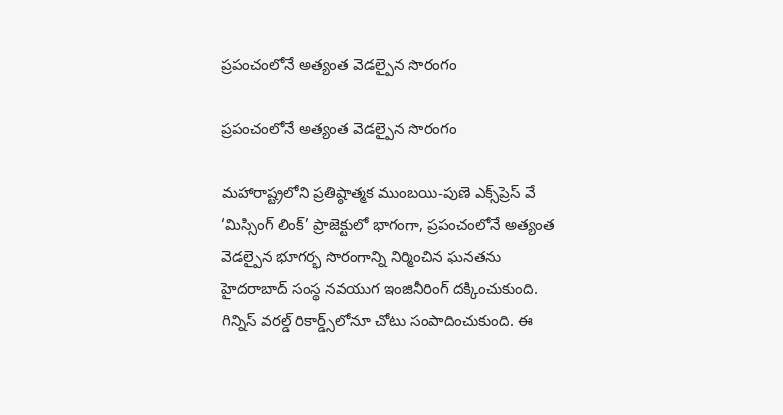ప్రపంచంలోనే అత్యంత వెడల్పైన సొరంగం

ప్రపంచంలోనే అత్యంత వెడల్పైన సొరంగం

మహారాష్ట్రలోని ప్రతిష్ఠాత్మక ముంబయి-పుణె ఎక్స్‌ప్రెస్‌ వే ‘మిస్సింగ్‌ లింక్‌’ ప్రాజెక్టులో భాగంగా, ప్రపంచంలోనే అత్యంత వెడల్పైన భూగర్భ సొరంగాన్ని నిర్మించిన ఘనతను హైదరాబాద్‌ సంస్థ నవయుగ ఇంజినీరింగ్‌ దక్కించుకుంది. గిన్నిస్‌ వరల్డ్‌ రికార్డ్స్‌లోనూ చోటు సంపాదించుకుంది. ఈ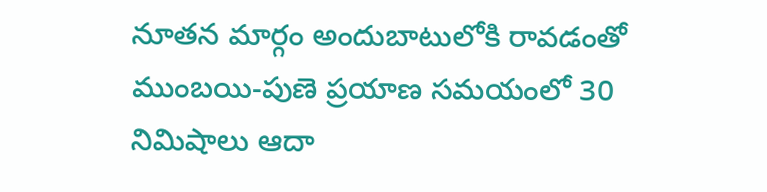నూతన మార్గం అందుబాటులోకి రావడంతో ముంబయి-పుణె ప్రయాణ సమయంలో 30 నిమిషాలు ఆదా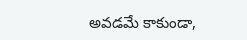అవడమే కాకుండా,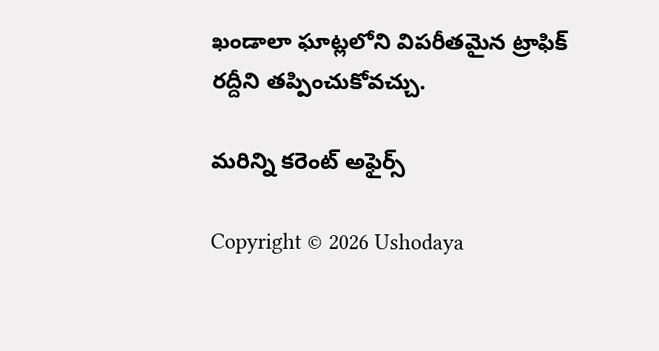ఖండాలా ఘాట్లలోని విపరీతమైన ట్రాఫిక్‌ రద్దీని తప్పించుకోవచ్చు.

మరిన్ని కరెంట్ అఫైర్స్

Copyright © 2026 Ushodaya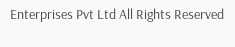Enterprises Pvt Ltd All Rights Reserved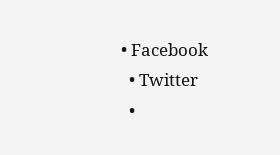• Facebook
  • Twitter
  •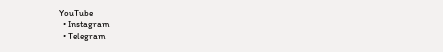YouTube
  • Instagram
  • Telegram